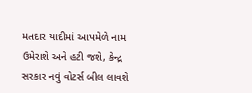મતદાર યાદીમાં આપમેળે નામ ઉમેરાશે અને હટી જશે, કેન્દ્ર સરકાર નવું વોટર્સ બીલ લાવશે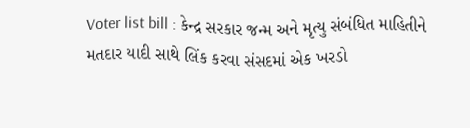Voter list bill : કેન્દ્ર સરકાર જન્મ અને મૃત્યુ સંબંધિત માહિતીને મતદાર યાદી સાથે લિંક કરવા સંસદમાં એક ખરડો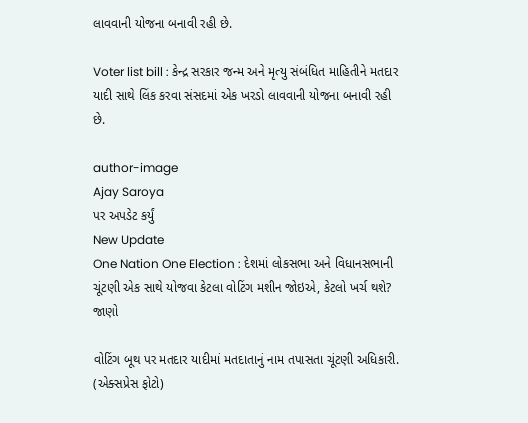લાવવાની યોજના બનાવી રહી છે.

Voter list bill : કેન્દ્ર સરકાર જન્મ અને મૃત્યુ સંબંધિત માહિતીને મતદાર યાદી સાથે લિંક કરવા સંસદમાં એક ખરડો લાવવાની યોજના બનાવી રહી છે.

author-image
Ajay Saroya
પર અપડેટ કર્યું
New Update
One Nation One Election : દેશમાં લોકસભા અને વિધાનસભાની ચૂંટણી એક સાથે યોજવા કેટલા વોટિંગ મશીન જોઇએ, કેટલો ખર્ચ થશે? જાણો

વોટિંગ બૂથ પર મતદાર યાદીમાં મતદાતાનું નામ તપાસતા ચૂંટણી અધિકારી. (એક્સપ્રેસ ફોટો)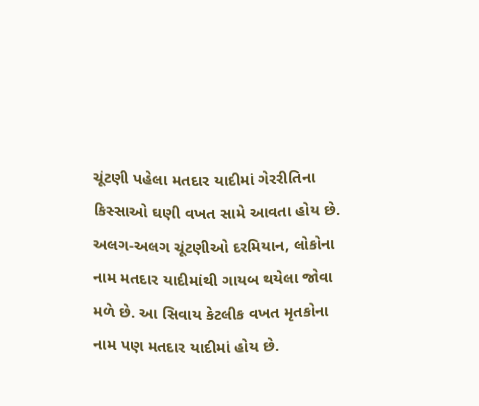ચૂંટણી પહેલા મતદાર યાદીમાં ગેરરીતિના કિસ્સાઓ ઘણી વખત સામે આવતા હોય છે. અલગ-અલગ ચૂંટણીઓ દરમિયાન, લોકોના નામ મતદાર યાદીમાંથી ગાયબ થયેલા જોવા મળે છે. આ સિવાય કેટલીક વખત મૃતકોના નામ પણ મતદાર યાદીમાં હોય છે.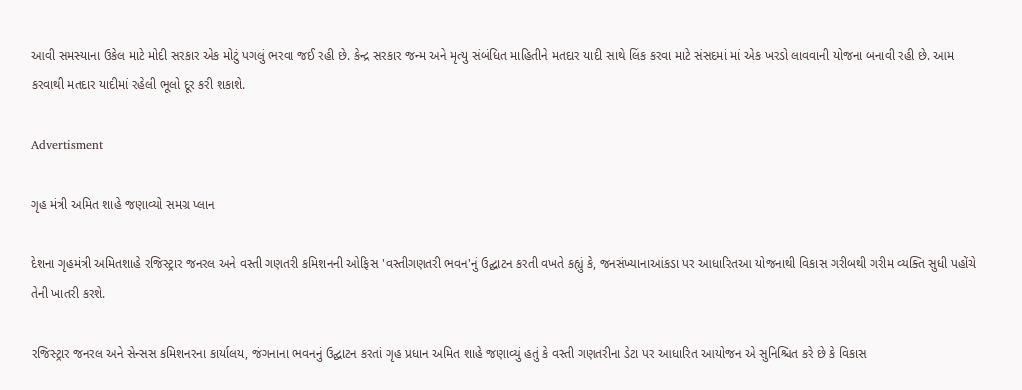આવી સમસ્યાના ઉકેલ માટે મોદી સરકાર એક મોટું પગલું ભરવા જઈ રહી છે. કેન્દ્ર સરકાર જન્મ અને મૃત્યુ સંબંધિત માહિતીને મતદાર યાદી સાથે લિંક કરવા માટે સંસદમાં માં એક ખરડો લાવવાની યોજના બનાવી રહી છે. આમ કરવાથી મતદાર યાદીમાં રહેલી ભૂલો દૂર કરી શકાશે.

Advertisment

ગૃહ મંત્રી અમિત શાહે જણાવ્યો સમગ્ર પ્લાન

દેશના ગૃહમંત્રી અમિતશાહે રજિસ્ટ્રાર જનરલ અને વસ્તી ગણતરી કમિશનની ઓફિસ 'વસ્તીગણતરી ભવન'નું ઉદ્ઘાટન કરતી વખતે કહ્યું કે, જનસંખ્યાનાઆંકડા પર આધારિતઆ યોજનાથી વિકાસ ગરીબથી ગરીમ વ્યક્તિ સુધી પહોંચે તેની ખાતરી કરશે.

રજિસ્ટ્રાર જનરલ અને સેન્સસ કમિશનરના કાર્યાલય, જંગનાના ભવનનું ઉદ્ઘાટન કરતાં ગૃહ પ્રધાન અમિત શાહે જણાવ્યું હતું કે વસ્તી ગણતરીના ડેટા પર આધારિત આયોજન એ સુનિશ્ચિત કરે છે કે વિકાસ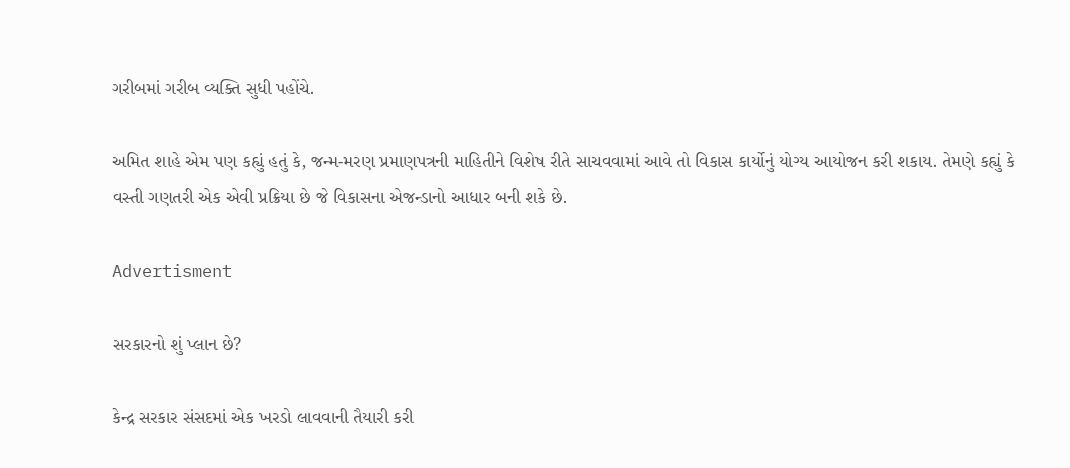ગરીબમાં ગરીબ વ્યક્તિ સુધી પહોંચે.

અમિત શાહે એમ પણ કહ્યું હતું કે, જન્મ-મરણ પ્રમાણપત્રની માહિતીને વિશેષ રીતે સાચવવામાં આવે તો વિકાસ કાર્યોનું યોગ્ય આયોજન કરી શકાય. તેમણે કહ્યું કે વસ્તી ગણતરી એક એવી પ્રક્રિયા છે જે વિકાસના એજન્ડાનો આધાર બની શકે છે.

Advertisment

સરકારનો શું પ્લાન છે?

કેન્દ્ર સરકાર સંસદમાં એક ખરડો લાવવાની તૈયારી કરી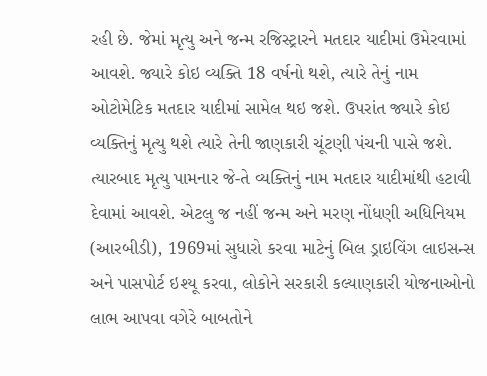રહી છે. જેમાં મૃત્યુ અને જન્મ રજિસ્ટ્રારને મતદાર યાદીમાં ઉમેરવામાં આવશે. જ્યારે કોઇ વ્યક્તિ 18 વર્ષનો થશે, ત્યારે તેનું નામ ઓટોમેટિક મતદાર યાદીમાં સામેલ થઇ જશે. ઉપરાંત જ્યારે કોઇ વ્યક્તિનું મૃત્યુ થશે ત્યારે તેની જાણકારી ચૂંટણી પંચની પાસે જશે. ત્યારબાદ મૃત્યુ પામનાર જે-તે વ્યક્તિનું નામ મતદાર યાદીમાંથી હટાવી દેવામાં આવશે. એટલુ જ નહીં જન્મ અને મરણ નોંધણી અધિનિયમ (આરબીડી), 1969માં સુધારો કરવા માટેનું બિલ ડ્રાઇવિંગ લાઇસન્સ અને પાસપોર્ટ ઇશ્યૂ કરવા, લોકોને સરકારી કલ્યાણકારી યોજનાઓનો લાભ આપવા વગેરે બાબતોને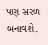પણ સરળ બનાવશે.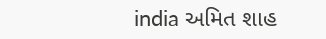india અમિત શાહ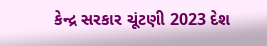કેન્દ્ર સરકાર ચૂંટણી 2023 દેશ